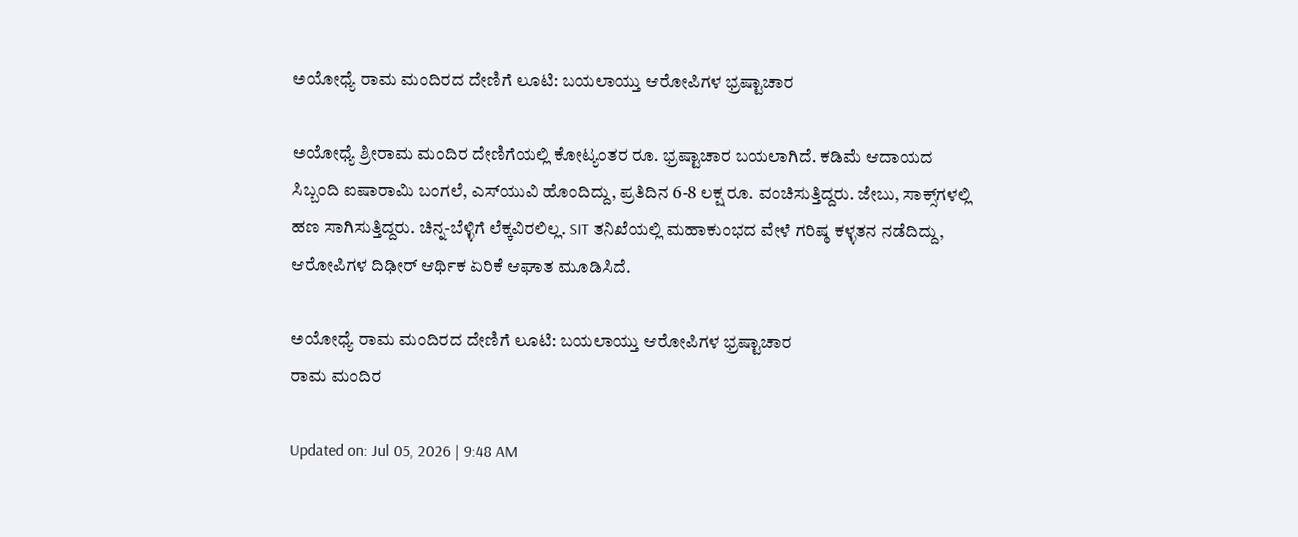ಅಯೋಧ್ಯೆ ರಾಮ ಮಂದಿರದ ದೇಣಿಗೆ ಲೂಟಿ: ಬಯಲಾಯ್ತು ಆರೋಪಿಗಳ ಭ್ರಷ್ಟಾಚಾರ

ಅಯೋಧ್ಯೆ ಶ್ರೀರಾಮ ಮಂದಿರ ದೇಣಿಗೆಯಲ್ಲಿ ಕೋಟ್ಯಂತರ ರೂ. ಭ್ರಷ್ಟಾಚಾರ ಬಯಲಾಗಿದೆ. ಕಡಿಮೆ ಆದಾಯದ ಸಿಬ್ಬಂದಿ ಐಷಾರಾಮಿ ಬಂಗಲೆ, ಎಸ್‌ಯುವಿ ಹೊಂದಿದ್ದು, ಪ್ರತಿದಿನ 6-8 ಲಕ್ಷ ರೂ. ವಂಚಿಸುತ್ತಿದ್ದರು. ಜೇಬು, ಸಾಕ್ಸ್‌ಗಳಲ್ಲಿ ಹಣ ಸಾಗಿಸುತ್ತಿದ್ದರು. ಚಿನ್ನ-ಬೆಳ್ಳಿಗೆ ಲೆಕ್ಕವಿರಲಿಲ್ಲ. SIT ತನಿಖೆಯಲ್ಲಿ ಮಹಾಕುಂಭದ ವೇಳೆ ಗರಿಷ್ಠ ಕಳ್ಳತನ ನಡೆದಿದ್ದು, ಆರೋಪಿಗಳ ದಿಢೀರ್ ಆರ್ಥಿಕ ಏರಿಕೆ ಆಘಾತ ಮೂಡಿಸಿದೆ.

ಅಯೋಧ್ಯೆ ರಾಮ ಮಂದಿರದ ದೇಣಿಗೆ ಲೂಟಿ: ಬಯಲಾಯ್ತು ಆರೋಪಿಗಳ ಭ್ರಷ್ಟಾಚಾರ
ರಾಮ ಮಂದಿರ

Updated on: Jul 05, 2026 | 9:48 AM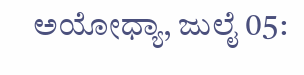ಅಯೋಧ್ಯಾ, ಜುಲೈ 05: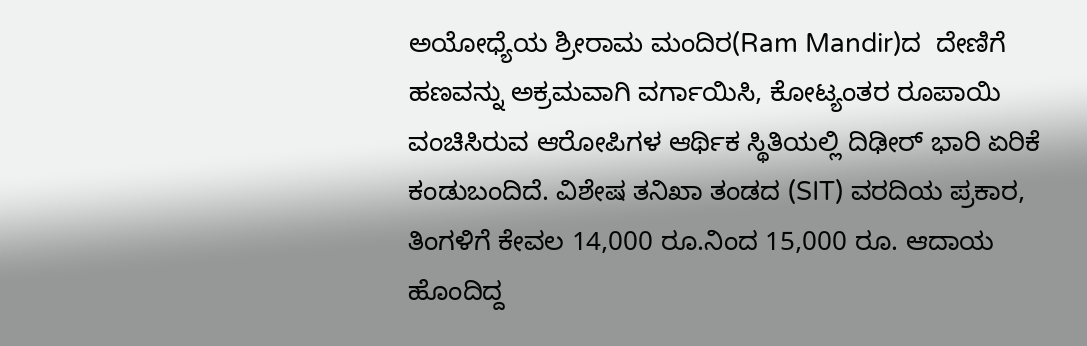ಅಯೋಧ್ಯೆಯ ಶ್ರೀರಾಮ ಮಂದಿರ(Ram Mandir)ದ  ದೇಣಿಗೆ ಹಣವನ್ನು ಅಕ್ರಮವಾಗಿ ವರ್ಗಾಯಿಸಿ, ಕೋಟ್ಯಂತರ ರೂಪಾಯಿ ವಂಚಿಸಿರುವ ಆರೋಪಿಗಳ ಆರ್ಥಿಕ ಸ್ಥಿತಿಯಲ್ಲಿ ದಿಢೀರ್ ಭಾರಿ ಏರಿಕೆ ಕಂಡುಬಂದಿದೆ. ವಿಶೇಷ ತನಿಖಾ ತಂಡದ (SIT) ವರದಿಯ ಪ್ರಕಾರ, ತಿಂಗಳಿಗೆ ಕೇವಲ 14,000 ರೂ.ನಿಂದ 15,000 ರೂ. ಆದಾಯ ಹೊಂದಿದ್ದ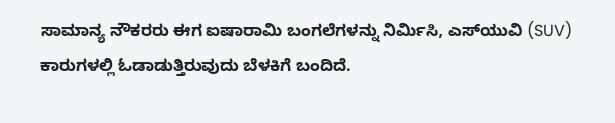ಸಾಮಾನ್ಯ ನೌಕರರು ಈಗ ಐಷಾರಾಮಿ ಬಂಗಲೆಗಳನ್ನು ನಿರ್ಮಿಸಿ, ಎಸ್‌ಯುವಿ (SUV) ಕಾರುಗಳಲ್ಲಿ ಓಡಾಡುತ್ತಿರುವುದು ಬೆಳಕಿಗೆ ಬಂದಿದೆ.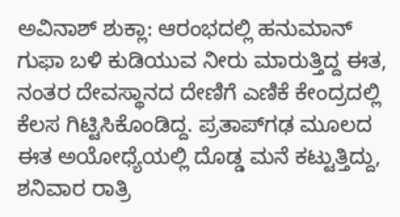ಅವಿನಾಶ್ ಶುಕ್ಲಾ: ಆರಂಭದಲ್ಲಿ ಹನುಮಾನ್ ಗುಫಾ ಬಳಿ ಕುಡಿಯುವ ನೀರು ಮಾರುತ್ತಿದ್ದ ಈತ, ನಂತರ ದೇವಸ್ಥಾನದ ದೇಣಿಗೆ ಎಣಿಕೆ ಕೇಂದ್ರದಲ್ಲಿ ಕೆಲಸ ಗಿಟ್ಟಿಸಿಕೊಂಡಿದ್ದ. ಪ್ರತಾಪ್‌ಗಢ ಮೂಲದ ಈತ ಅಯೋಧ್ಯೆಯಲ್ಲಿ ದೊಡ್ಡ ಮನೆ ಕಟ್ಟುತ್ತಿದ್ದು, ಶನಿವಾರ ರಾತ್ರಿ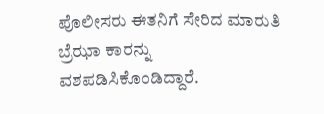ಪೊಲೀಸರು ಈತನಿಗೆ ಸೇರಿದ ಮಾರುತಿ ಬ್ರೆಝಾ ಕಾರನ್ನು ವಶಪಡಿಸಿಕೊಂಡಿದ್ದಾರೆ.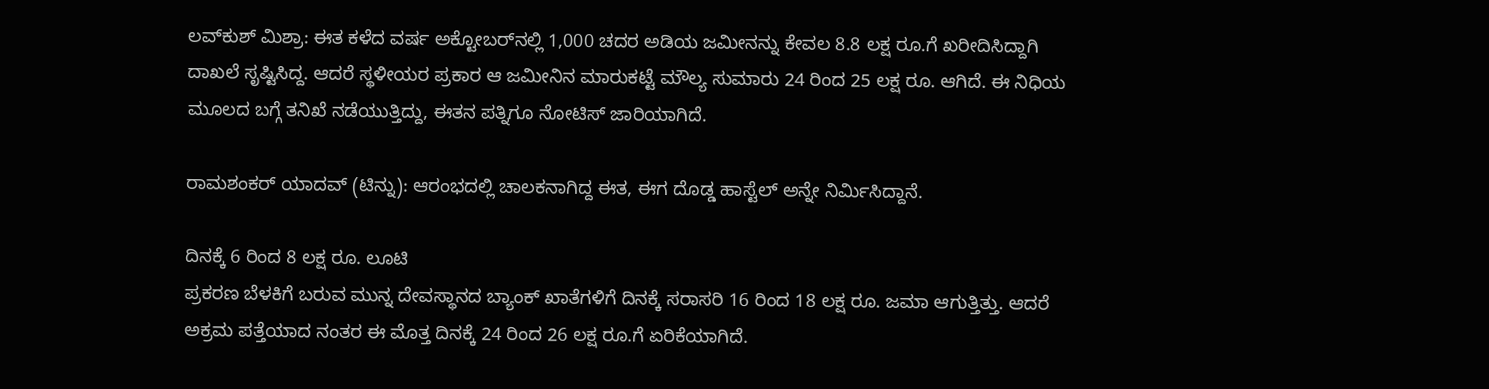ಲವ್‌ಕುಶ್ ಮಿಶ್ರಾ: ಈತ ಕಳೆದ ವರ್ಷ ಅಕ್ಟೋಬರ್‌ನಲ್ಲಿ 1,000 ಚದರ ಅಡಿಯ ಜಮೀನನ್ನು ಕೇವಲ 8.8 ಲಕ್ಷ ರೂ.ಗೆ ಖರೀದಿಸಿದ್ದಾಗಿ ದಾಖಲೆ ಸೃಷ್ಟಿಸಿದ್ದ. ಆದರೆ ಸ್ಥಳೀಯರ ಪ್ರಕಾರ ಆ ಜಮೀನಿನ ಮಾರುಕಟ್ಟೆ ಮೌಲ್ಯ ಸುಮಾರು 24 ರಿಂದ 25 ಲಕ್ಷ ರೂ. ಆಗಿದೆ. ಈ ನಿಧಿಯ ಮೂಲದ ಬಗ್ಗೆ ತನಿಖೆ ನಡೆಯುತ್ತಿದ್ದು, ಈತನ ಪತ್ನಿಗೂ ನೋಟಿಸ್ ಜಾರಿಯಾಗಿದೆ.

ರಾಮಶಂಕರ್ ಯಾದವ್ (ಟಿನ್ನು): ಆರಂಭದಲ್ಲಿ ಚಾಲಕನಾಗಿದ್ದ ಈತ, ಈಗ ದೊಡ್ಡ ಹಾಸ್ಟೆಲ್ ಅನ್ನೇ ನಿರ್ಮಿಸಿದ್ದಾನೆ.

ದಿನಕ್ಕೆ 6 ರಿಂದ 8 ಲಕ್ಷ ರೂ. ಲೂಟಿ
ಪ್ರಕರಣ ಬೆಳಕಿಗೆ ಬರುವ ಮುನ್ನ ದೇವಸ್ಥಾನದ ಬ್ಯಾಂಕ್ ಖಾತೆಗಳಿಗೆ ದಿನಕ್ಕೆ ಸರಾಸರಿ 16 ರಿಂದ 18 ಲಕ್ಷ ರೂ. ಜಮಾ ಆಗುತ್ತಿತ್ತು. ಆದರೆ ಅಕ್ರಮ ಪತ್ತೆಯಾದ ನಂತರ ಈ ಮೊತ್ತ ದಿನಕ್ಕೆ 24 ರಿಂದ 26 ಲಕ್ಷ ರೂ.ಗೆ ಏರಿಕೆಯಾಗಿದೆ.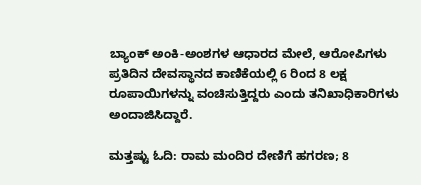ಬ್ಯಾಂಕ್ ಅಂಕಿ-ಅಂಶಗಳ ಆಧಾರದ ಮೇಲೆ, ಆರೋಪಿಗಳು ಪ್ರತಿದಿನ ದೇವಸ್ಥಾನದ ಕಾಣಿಕೆಯಲ್ಲಿ 6 ರಿಂದ 8 ಲಕ್ಷ ರೂಪಾಯಿಗಳನ್ನು ವಂಚಿಸುತ್ತಿದ್ದರು ಎಂದು ತನಿಖಾಧಿಕಾರಿಗಳು ಅಂದಾಜಿಸಿದ್ದಾರೆ.

ಮತ್ತಷ್ಟು ಓದಿ: ರಾಮ ಮಂದಿರ ದೇಣಿಗೆ ಹಗರಣ; 8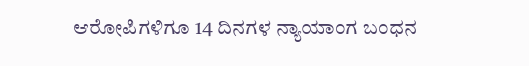ಆರೋಪಿಗಳಿಗೂ 14 ದಿನಗಳ ನ್ಯಾಯಾಂಗ ಬಂಧನ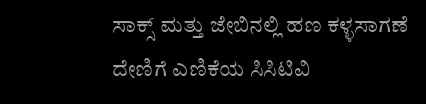ಸಾಕ್ಸ್ ಮತ್ತು ಜೇಬಿನಲ್ಲಿ ಹಣ ಕಳ್ಳಸಾಗಣೆ
ದೇಣಿಗೆ ಎಣಿಕೆಯ ಸಿಸಿಟಿವಿ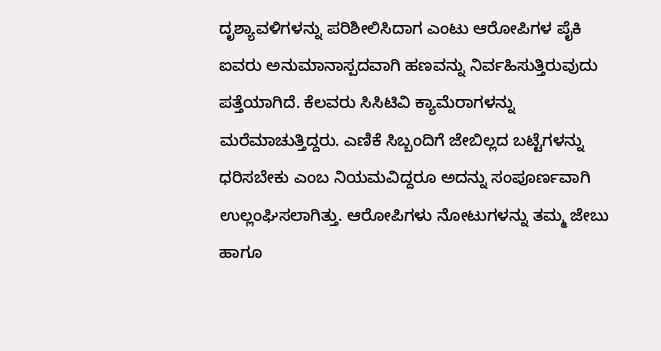ದೃಶ್ಯಾವಳಿಗಳನ್ನು ಪರಿಶೀಲಿಸಿದಾಗ ಎಂಟು ಆರೋಪಿಗಳ ಪೈಕಿ ಐವರು ಅನುಮಾನಾಸ್ಪದವಾಗಿ ಹಣವನ್ನು ನಿರ್ವಹಿಸುತ್ತಿರುವುದು ಪತ್ತೆಯಾಗಿದೆ. ಕೆಲವರು ಸಿಸಿಟಿವಿ ಕ್ಯಾಮೆರಾಗಳನ್ನು ಮರೆಮಾಚುತ್ತಿದ್ದರು. ಎಣಿಕೆ ಸಿಬ್ಬಂದಿಗೆ ಜೇಬಿಲ್ಲದ ಬಟ್ಟೆಗಳನ್ನು ಧರಿಸಬೇಕು ಎಂಬ ನಿಯಮವಿದ್ದರೂ ಅದನ್ನು ಸಂಪೂರ್ಣವಾಗಿ ಉಲ್ಲಂಘಿಸಲಾಗಿತ್ತು. ಆರೋಪಿಗಳು ನೋಟುಗಳನ್ನು ತಮ್ಮ ಜೇಬು ಹಾಗೂ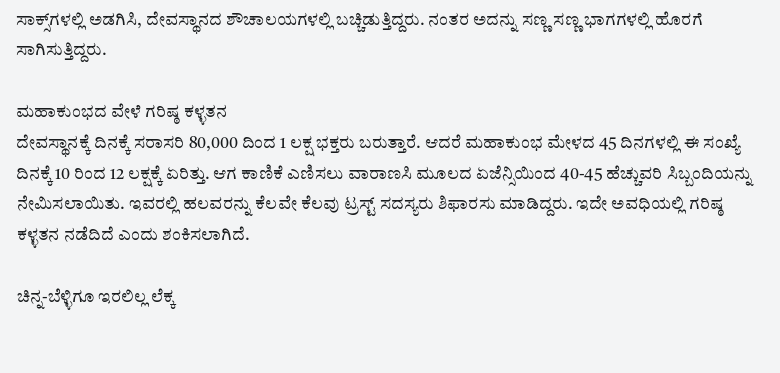ಸಾಕ್ಸ್‌ಗಳಲ್ಲಿ ಅಡಗಿಸಿ, ದೇವಸ್ಥಾನದ ಶೌಚಾಲಯಗಳಲ್ಲಿ ಬಚ್ಚಿಡುತ್ತಿದ್ದರು. ನಂತರ ಅದನ್ನು ಸಣ್ಣ ಸಣ್ಣ ಭಾಗಗಳಲ್ಲಿ ಹೊರಗೆ ಸಾಗಿಸುತ್ತಿದ್ದರು.

ಮಹಾಕುಂಭದ ವೇಳೆ ಗರಿಷ್ಠ ಕಳ್ಳತನ
ದೇವಸ್ಥಾನಕ್ಕೆ ದಿನಕ್ಕೆ ಸರಾಸರಿ 80,000 ದಿಂದ 1 ಲಕ್ಷ ಭಕ್ತರು ಬರುತ್ತಾರೆ. ಆದರೆ ಮಹಾಕುಂಭ ಮೇಳದ 45 ದಿನಗಳಲ್ಲಿ ಈ ಸಂಖ್ಯೆ ದಿನಕ್ಕೆ 10 ರಿಂದ 12 ಲಕ್ಷಕ್ಕೆ ಏರಿತ್ತು. ಆಗ ಕಾಣಿಕೆ ಎಣಿಸಲು ವಾರಾಣಸಿ ಮೂಲದ ಏಜೆನ್ಸಿಯಿಂದ 40-45 ಹೆಚ್ಚುವರಿ ಸಿಬ್ಬಂದಿಯನ್ನು ನೇಮಿಸಲಾಯಿತು. ಇವರಲ್ಲಿ ಹಲವರನ್ನು ಕೆಲವೇ ಕೆಲವು ಟ್ರಸ್ಟ್ ಸದಸ್ಯರು ಶಿಫಾರಸು ಮಾಡಿದ್ದರು. ಇದೇ ಅವಧಿಯಲ್ಲಿ ಗರಿಷ್ಠ ಕಳ್ಳತನ ನಡೆದಿದೆ ಎಂದು ಶಂಕಿಸಲಾಗಿದೆ.

ಚಿನ್ನ-ಬೆಳ್ಳಿಗೂ ಇರಲಿಲ್ಲ ಲೆಕ್ಕ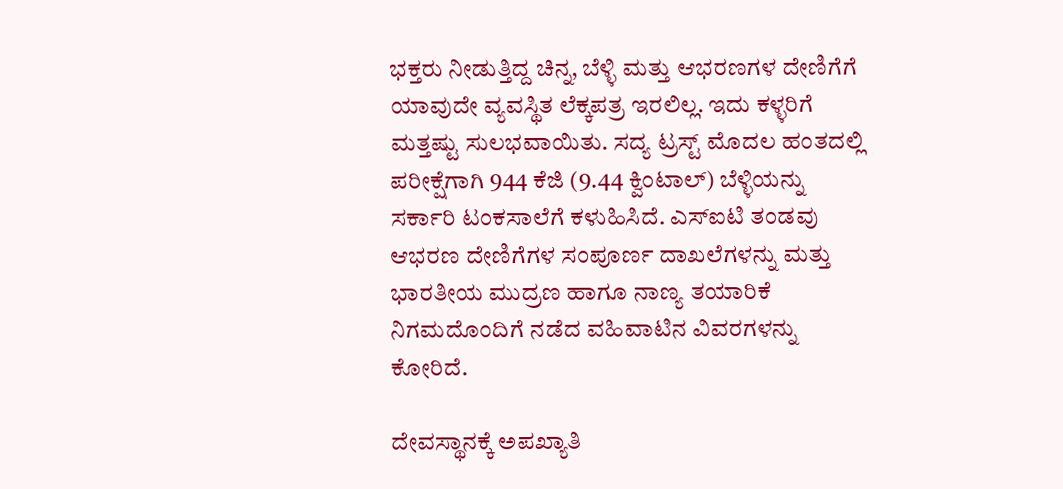ಭಕ್ತರು ನೀಡುತ್ತಿದ್ದ ಚಿನ್ನ, ಬೆಳ್ಳಿ ಮತ್ತು ಆಭರಣಗಳ ದೇಣಿಗೆಗೆ ಯಾವುದೇ ವ್ಯವಸ್ಥಿತ ಲೆಕ್ಕಪತ್ರ ಇರಲಿಲ್ಲ. ಇದು ಕಳ್ಳರಿಗೆ ಮತ್ತಷ್ಟು ಸುಲಭವಾಯಿತು. ಸದ್ಯ ಟ್ರಸ್ಟ್ ಮೊದಲ ಹಂತದಲ್ಲಿ ಪರೀಕ್ಷೆಗಾಗಿ 944 ಕೆಜಿ (9.44 ಕ್ವಿಂಟಾಲ್) ಬೆಳ್ಳಿಯನ್ನು ಸರ್ಕಾರಿ ಟಂಕಸಾಲೆಗೆ ಕಳುಹಿಸಿದೆ. ಎಸ್‌ಐಟಿ ತಂಡವು ಆಭರಣ ದೇಣಿಗೆಗಳ ಸಂಪೂರ್ಣ ದಾಖಲೆಗಳನ್ನು ಮತ್ತು ಭಾರತೀಯ ಮುದ್ರಣ ಹಾಗೂ ನಾಣ್ಯ ತಯಾರಿಕೆ ನಿಗಮದೊಂದಿಗೆ ನಡೆದ ವಹಿವಾಟಿನ ವಿವರಗಳನ್ನು ಕೋರಿದೆ.

ದೇವಸ್ಥಾನಕ್ಕೆ ಅಪಖ್ಯಾತಿ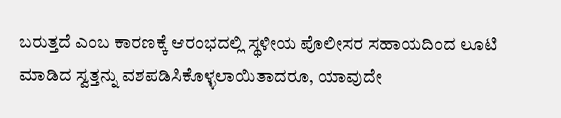ಬರುತ್ತದೆ ಎಂಬ ಕಾರಣಕ್ಕೆ ಆರಂಭದಲ್ಲಿ ಸ್ಥಳೀಯ ಪೊಲೀಸರ ಸಹಾಯದಿಂದ ಲೂಟಿ ಮಾಡಿದ ಸ್ವತ್ತನ್ನು ವಶಪಡಿಸಿಕೊಳ್ಳಲಾಯಿತಾದರೂ, ಯಾವುದೇ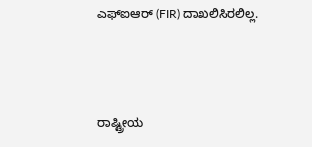ಎಫ್‌ಐಆರ್ (FIR) ದಾಖಲಿಸಿರಲಿಲ್ಲ.



ರಾಷ್ಟ್ರೀಯ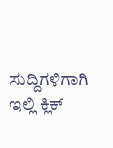ಸುದ್ದಿಗಳಿಗಾಗಿ ಇಲ್ಲಿ ಕ್ಲಿಕ್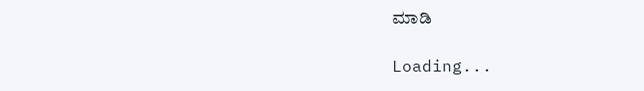ಮಾಡಿ

Loading...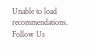Unable to load recommendations.
Follow Us